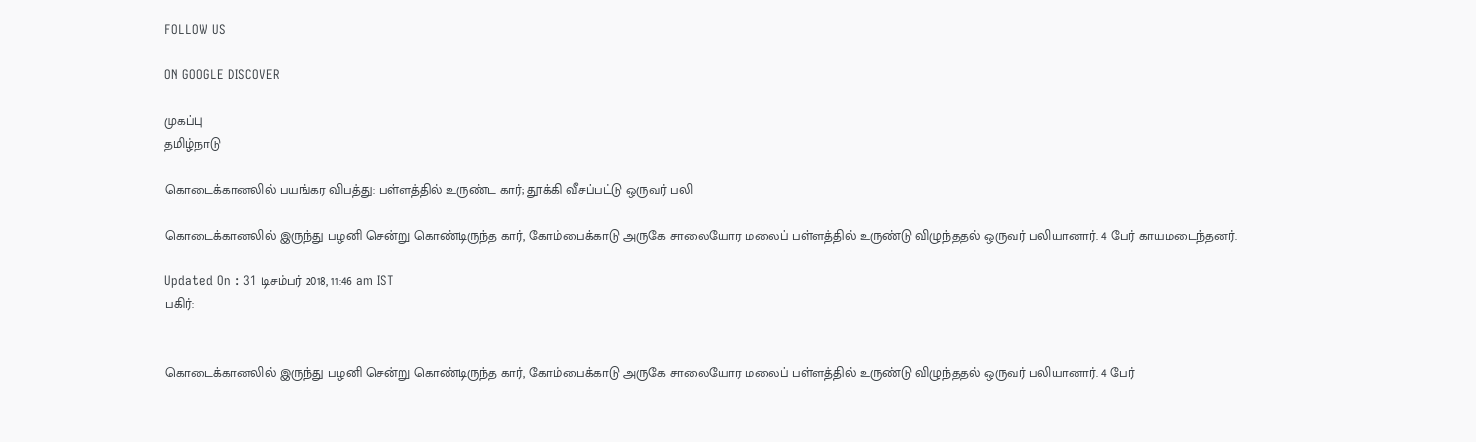FOLLOW US

ON GOOGLE DISCOVER

முகப்பு
தமிழ்நாடு

கொடைக்கானலில் பயங்கர விபத்து: பள்ளத்தில் உருண்ட கார்; தூக்கி வீசப்பட்டு ஒருவர் பலி

கொடைக்கானலில் இருந்து பழனி சென்று கொண்டிருந்த கார், கோம்பைக்காடு அருகே சாலையோர மலைப் பள்ளத்தில் உருண்டு விழுந்ததல் ஒருவர் பலியானார். 4 பேர் காயமடைந்தனர்.

Updated On : 31 டிசம்பர் 2018, 11:46 am IST
பகிர்:


கொடைக்கானலில் இருந்து பழனி சென்று கொண்டிருந்த கார், கோம்பைக்காடு அருகே சாலையோர மலைப் பள்ளத்தில் உருண்டு விழுந்ததல் ஒருவர் பலியானார். 4 பேர்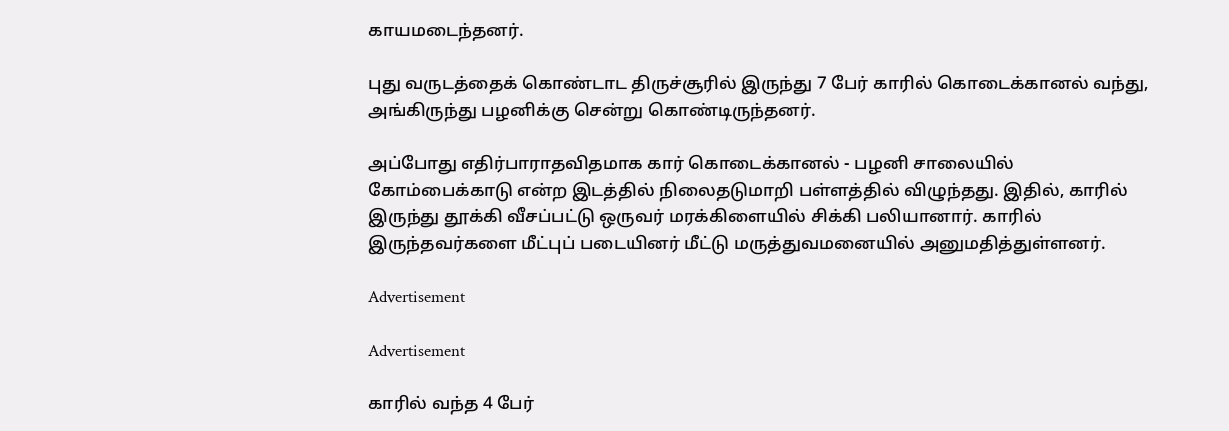காயமடைந்தனர்.

புது வருடத்தைக் கொண்டாட திருச்சூரில் இருந்து 7 பேர் காரில் கொடைக்கானல் வந்து, அங்கிருந்து பழனிக்கு சென்று கொண்டிருந்தனர்.

அப்போது எதிர்பாராதவிதமாக கார் கொடைக்கானல் - பழனி சாலையில் கோம்பைக்காடு என்ற இடத்தில் நிலைதடுமாறி பள்ளத்தில் விழுந்தது. இதில், காரில் இருந்து தூக்கி வீசப்பட்டு ஒருவர் மரக்கிளையில் சிக்கி பலியானார். காரில் இருந்தவர்களை மீட்புப் படையினர் மீட்டு மருத்துவமனையில் அனுமதித்துள்ளனர்.

Advertisement

Advertisement

காரில் வந்த 4 பேர்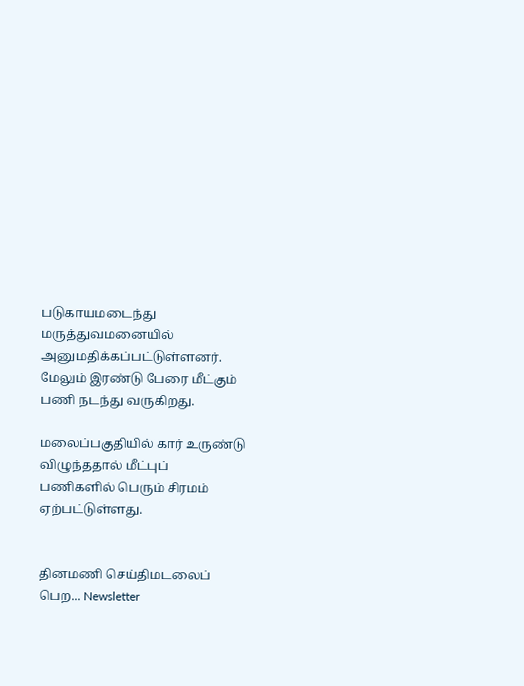படுகாயமடைந்து மருத்துவமனையில் அனுமதிக்கப்பட்டுள்ளனர். மேலும் இரண்டு பேரை மீட்கும் பணி நடந்து வருகிறது.

மலைப்பகுதியில் கார் உருண்டு விழுந்ததால் மீட்புப் பணிகளில் பெரும் சிரமம் ஏற்பட்டுள்ளது.


தினமணி செய்திமடலைப் பெற... Newsletter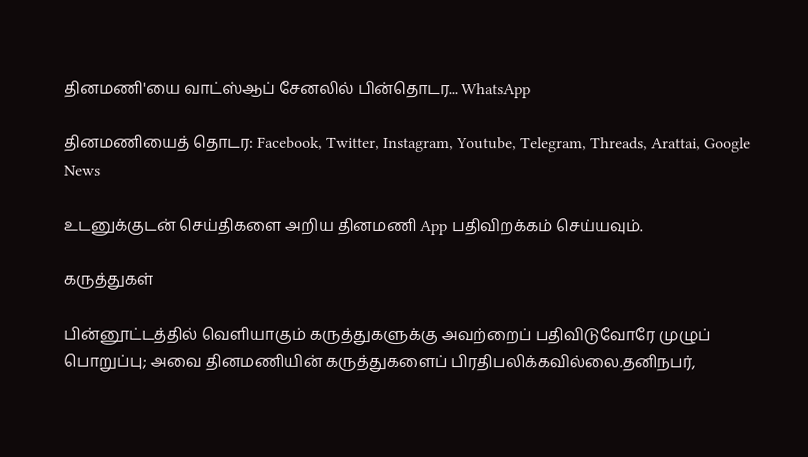தினமணி'யை வாட்ஸ்ஆப் சேனலில் பின்தொடர... WhatsApp

தினமணியைத் தொடர: Facebook, Twitter, Instagram, Youtube, Telegram, Threads, Arattai, Google News

உடனுக்குடன் செய்திகளை அறிய தினமணி App பதிவிறக்கம் செய்யவும்.

கருத்துகள்

பின்னூட்டத்தில் வெளியாகும் கருத்துகளுக்கு அவற்றைப் பதிவிடுவோரே முழுப் பொறுப்பு; அவை தினமணியின் கருத்துகளைப் பிரதிபலிக்கவில்லை.தனிநபர்,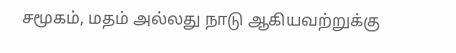சமூகம், மதம் அல்லது நாடு ஆகியவற்றுக்கு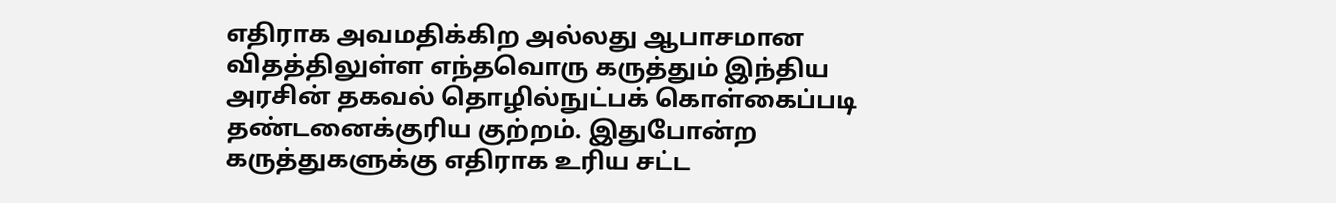எதிராக அவமதிக்கிற அல்லது ஆபாசமான விதத்திலுள்ள எந்தவொரு கருத்தும் இந்திய அரசின் தகவல் தொழில்நுட்பக் கொள்கைப்படி தண்டனைக்குரிய குற்றம். இதுபோன்ற கருத்துகளுக்கு எதிராக உரிய சட்ட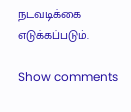நடவடிக்கை எடுக்கப்படும்.

Show comments